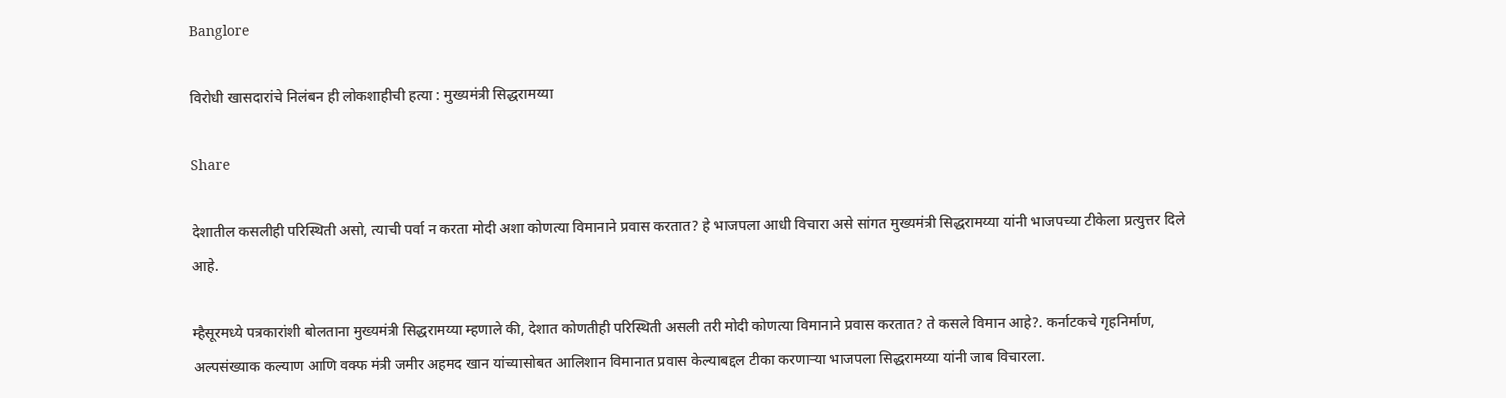Banglore

विरोधी खासदारांचे निलंबन ही लोकशाहीची हत्या : मुख्यमंत्री सिद्धरामय्या

Share

देशातील कसलीही परिस्थिती असो, त्याची पर्वा न करता मोदी अशा कोणत्या विमानाने प्रवास करतात? हे भाजपला आधी विचारा असे सांगत मुख्यमंत्री सिद्धरामय्या यांनी भाजपच्या टीकेला प्रत्युत्तर दिले आहे.

म्हैसूरमध्ये पत्रकारांशी बोलताना मुख्यमंत्री सिद्धरामय्या म्हणाले की, देशात कोणतीही परिस्थिती असली तरी मोदी कोणत्या विमानाने प्रवास करतात? ते कसले विमान आहे?. कर्नाटकचे गृहनिर्माण, अल्पसंख्याक कल्याण आणि वक्फ मंत्री जमीर अहमद खान यांच्यासोबत आलिशान विमानात प्रवास केल्याबद्दल टीका करणाऱ्या भाजपला सिद्धरामय्या यांनी जाब विचारला.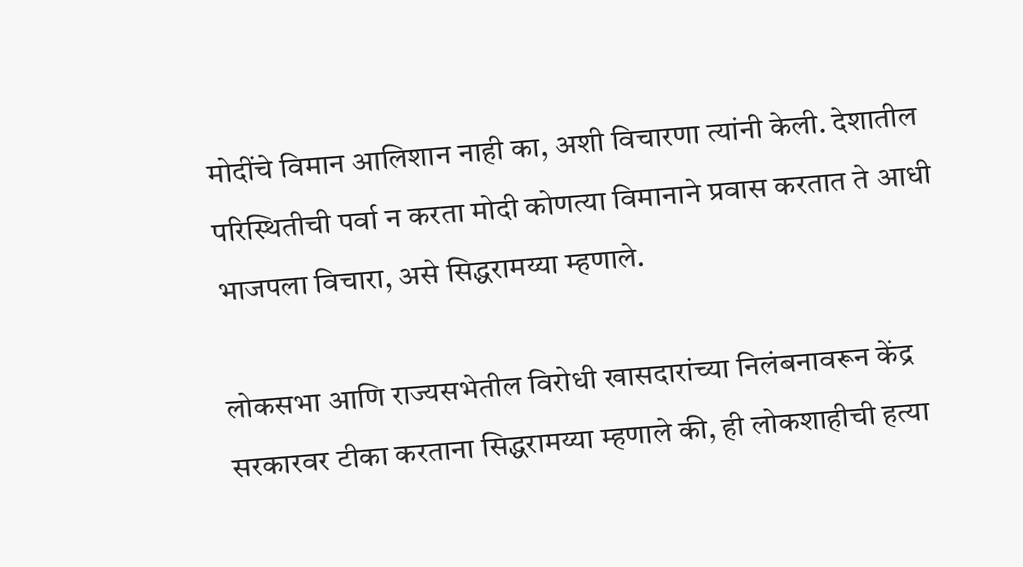मोदींचे विमान आलिशान नाही का, अशी विचारणा त्यांनी केली. देशातील परिस्थितीची पर्वा न करता मोदी कोणत्या विमानाने प्रवास करतात ते आधी भाजपला विचारा, असे सिद्धरामय्या म्हणाले.

लोकसभा आणि राज्यसभेतील विरोधी खासदारांच्या निलंबनावरून केंद्र सरकारवर टीका करताना सिद्धरामय्या म्हणाले की, ही लोकशाहीची हत्या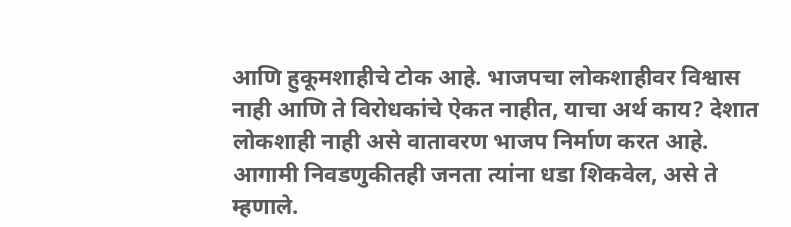आणि हुकूमशाहीचे टोक आहे. भाजपचा लोकशाहीवर विश्वास नाही आणि ते विरोधकांचे ऐकत नाहीत, याचा अर्थ काय? देशात लोकशाही नाही असे वातावरण भाजप निर्माण करत आहे. आगामी निवडणुकीतही जनता त्यांना धडा शिकवेल, असे ते म्हणाले.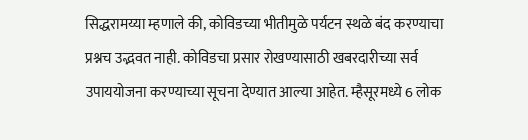सिद्धरामय्या म्हणाले की, कोविडच्या भीतीमुळे पर्यटन स्थळे बंद करण्याचा प्रश्नच उद्भवत नाही. कोविडचा प्रसार रोखण्यासाठी खबरदारीच्या सर्व उपाययोजना करण्याच्या सूचना देण्यात आल्या आहेत. म्हैसूरमध्ये 6 लोक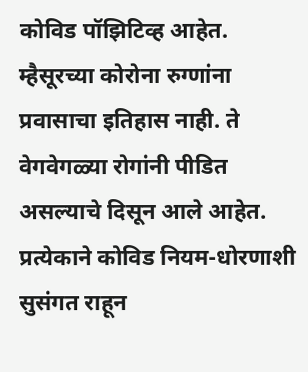कोविड पॉझिटिव्ह आहेत. म्हैसूरच्या कोरोना रुग्णांना प्रवासाचा इतिहास नाही. ते वेगवेगळ्या रोगांनी पीडित असल्याचे दिसून आले आहेत. प्रत्येकाने कोविड नियम-धोरणाशी सुसंगत राहून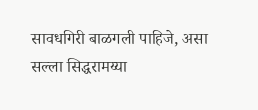सावधगिरी बाळगली पाहिजे, असा सल्ला सिद्धरामय्या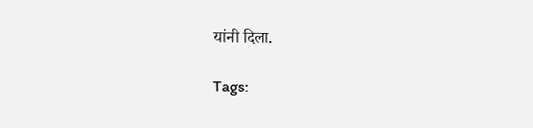यांनी दिला.

Tags: